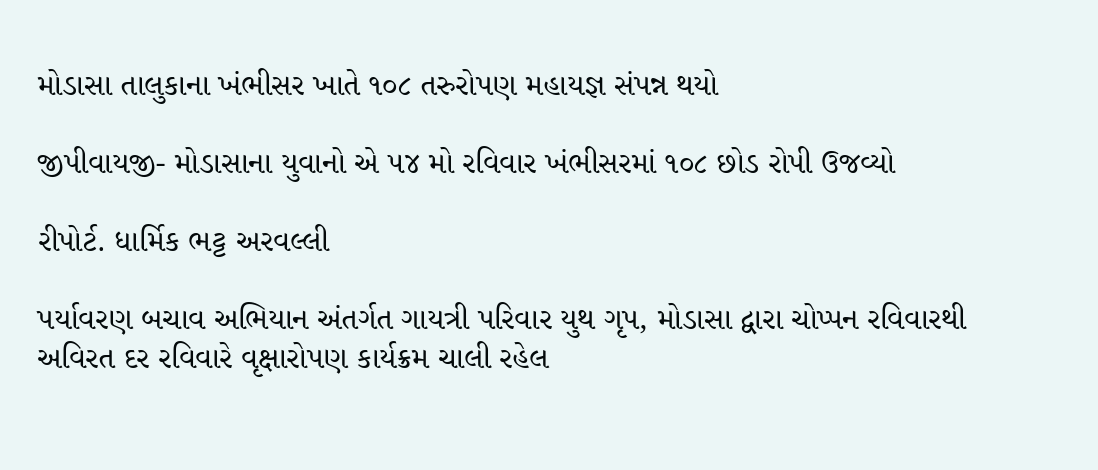મોડાસા તાલુકાના ખંભીસર ખાતે ૧૦૮ તરુરોપણ મહાયજ્ઞ સંપન્ન થયો

જીપીવાયજી- મોડાસાના યુવાનો એ ૫૪ મો રવિવાર ખંભીસરમાં ૧૦૮ છોડ રોપી ઉજવ્યો

રીપોર્ટ. ધાર્મિક ભટ્ટ અરવલ્લી

પર્યાવરણ બચાવ અભિયાન અંતર્ગત ગાયત્રી પરિવાર યુથ ગૃપ, મોડાસા દ્વારા ચોપ્પન રવિવારથી અવિરત દર રવિવારે વૃક્ષારોપણ કાર્યક્રમ ચાલી રહેલ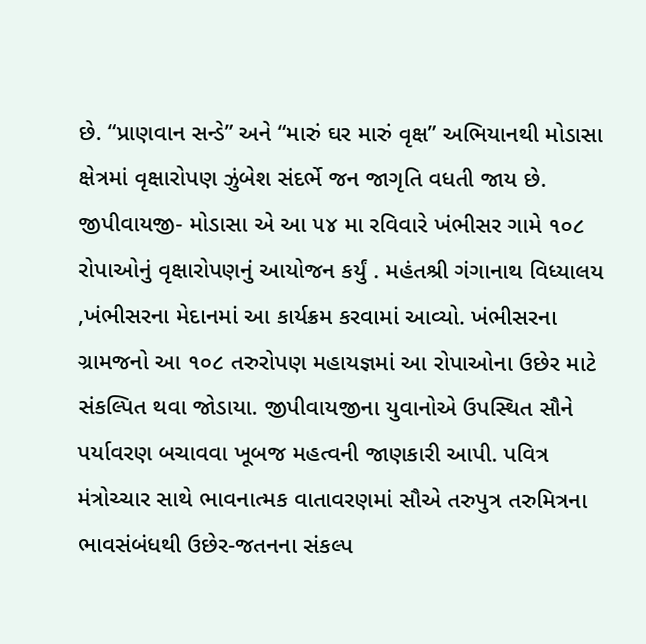છે. “પ્રાણવાન સન્ડે” અને “મારું ઘર મારું વૃક્ષ” અભિયાનથી મોડાસા ક્ષેત્રમાં વૃક્ષારોપણ ઝુંબેશ સંદર્ભે જન જાગૃતિ વધતી જાય છે. જીપીવાયજી- મોડાસા એ આ ૫૪ મા રવિવારે ખંભીસર ગામે ૧૦૮ રોપાઓનું વૃક્ષારોપણનું આયોજન કર્યું . મહંતશ્રી ગંગાનાથ વિધ્યાલય ,ખંભીસરના મેદાનમાં આ કાર્યક્રમ કરવામાં આવ્યો. ખંભીસરના ગ્રામજનો આ ૧૦૮ તરુરોપણ મહાયજ્ઞમાં આ રોપાઓના ઉછેર માટે સંકલ્પિત થવા જોડાયા. જીપીવાયજીના યુવાનોએ ઉપસ્થિત સૌને પર્યાવરણ બચાવવા ખૂબજ મહત્વની જાણકારી આપી. પવિત્ર મંત્રોચ્ચાર સાથે ભાવનાત્મક વાતાવરણમાં સૌએ તરુપુત્ર તરુમિત્રના ભાવસંબંધથી ઉછેર-જતનના સંકલ્પ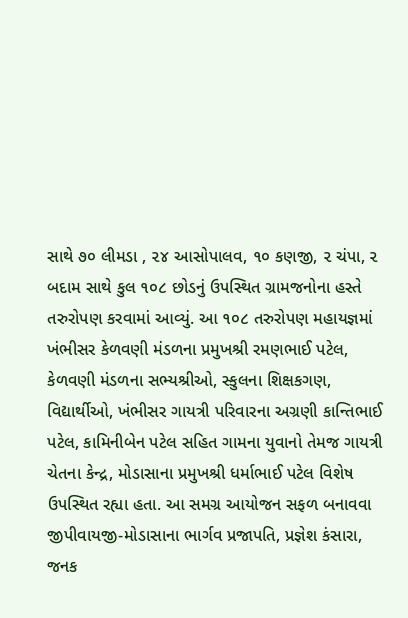સાથે ૭૦ લીમડા , ૨૪ આસોપાલવ, ૧૦ કણજી, ૨ ચંપા, ૨ બદામ સાથે કુલ ૧૦૮ છોડનું ઉપસ્થિત ગ્રામજનોના હસ્તે તરુરોપણ કરવામાં આવ્યું. આ ૧૦૮ તરુરોપણ મહાયજ્ઞમાં ખંભીસર કેળવણી મંડળના પ્રમુખશ્રી રમણભાઈ પટેલ, કેળવણી મંડળના સભ્યશ્રીઓ, સ્કુલના શિક્ષકગણ, વિદ્યાર્થીઓ, ખંભીસર ગાયત્રી પરિવારના અગ્રણી કાન્તિભાઈ પટેલ, કામિનીબેન પટેલ સહિત ગામના યુવાનો તેમજ ગાયત્રી ચેતના કેન્દ્ર, મોડાસાના પ્રમુખશ્રી ધર્માભાઈ પટેલ વિશેષ ઉપસ્થિત રહ્યા હતા. આ સમગ્ર આયોજન સફળ બનાવવા જીપીવાયજી-મોડાસાના ભાર્ગવ પ્રજાપતિ, પ્રજ્ઞેશ કંસારા, જનક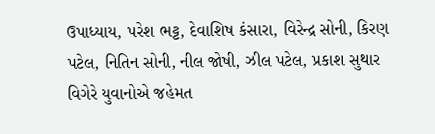ઉપાધ્યાય, પરેશ ભટ્ટ, દેવાશિષ કંસારા, વિરેન્દ્ર સોની, કિરણ પટેલ, નિતિન સોની, નીલ જોષી, ઝીલ પટેલ, પ્રકાશ સુથાર વિગેરે યુવાનોએ જહેમત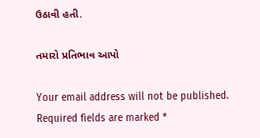ઉઠાવી હતી.

તમારો પ્રતિભાવ આપો

Your email address will not be published. Required fields are marked *